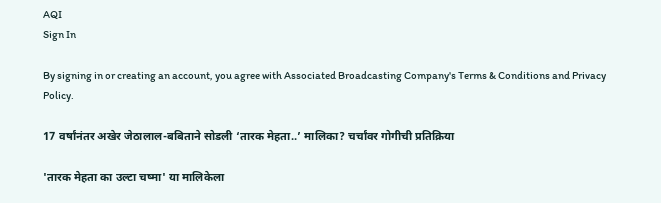AQI
Sign In

By signing in or creating an account, you agree with Associated Broadcasting Company's Terms & Conditions and Privacy Policy.

17 वर्षांनंतर अखेर जेठालाल-बबिताने सोडली ‘तारक मेहता..’ मालिका? चर्चांवर गोगीची प्रतिक्रिया

'तारक मेहता का उल्टा चष्मा' या मालिकेला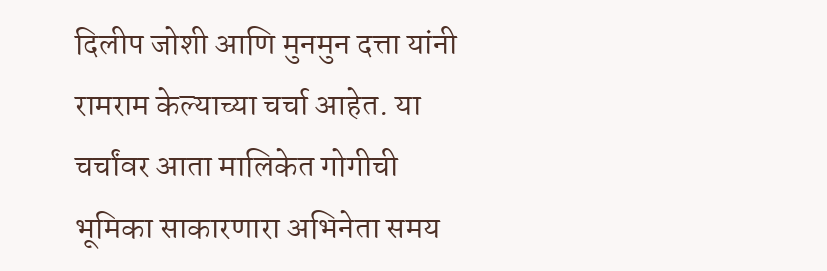दिलीप जोशी आणि मुनमुन दत्ता यांनी रामराम केल्याच्या चर्चा आहेत. या चर्चांवर आता मालिकेत गोगीची भूमिका साकारणारा अभिनेता समय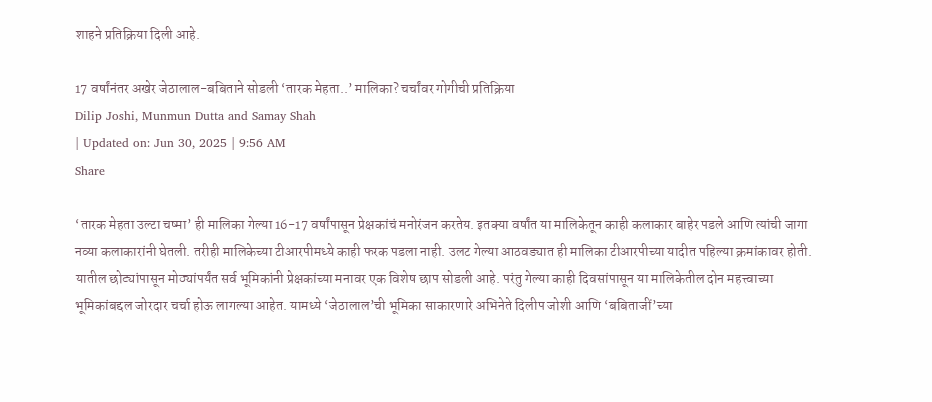शाहने प्रतिक्रिया दिली आहे.

17 वर्षांनंतर अखेर जेठालाल-बबिताने सोडली ‘तारक मेहता..’ मालिका? चर्चांवर गोगीची प्रतिक्रिया
Dilip Joshi, Munmun Dutta and Samay Shah
| Updated on: Jun 30, 2025 | 9:56 AM
Share

‘तारक मेहता उल्टा चष्मा’ ही मालिका गेल्या 16-17 वर्षांपासून प्रेक्षकांचं मनोरंजन करतेय. इतक्या वर्षांत या मालिकेतून काही कलाकार बाहेर पडले आणि त्यांची जागा नव्या कलाकारांनी घेतली. तरीही मालिकेच्या टीआरपीमध्ये काही फरक पडला नाही. उलट गेल्या आठवड्यात ही मालिका टीआरपीच्या यादीत पहिल्या क्रमांकावर होती. यातील छोट्यांपासून मोठ्यांपर्यंत सर्व भूमिकांनी प्रेक्षकांच्या मनावर एक विशेष छाप सोडली आहे. परंतु गेल्या काही दिवसांपासून या मालिकेतील दोन महत्त्वाच्या भूमिकांबद्दल जोरदार चर्चा होऊ लागल्या आहेत. यामध्ये ‘जेठालाल’ची भूमिका साकारणारे अभिनेते दिलीप जोशी आणि ‘बबिताजीं’च्या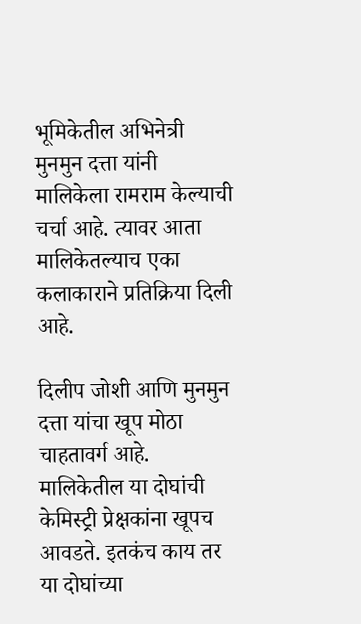भूमिकेतील अभिनेत्री मुनमुन दत्ता यांनी मालिकेला रामराम केल्याची चर्चा आहे. त्यावर आता मालिकेतल्याच एका कलाकाराने प्रतिक्रिया दिली आहे.

दिलीप जोशी आणि मुनमुन दत्ता यांचा खूप मोठा चाहतावर्ग आहे. मालिकेतील या दोघांची केमिस्ट्री प्रेक्षकांना खूपच आवडते. इतकंच काय तर या दोघांच्या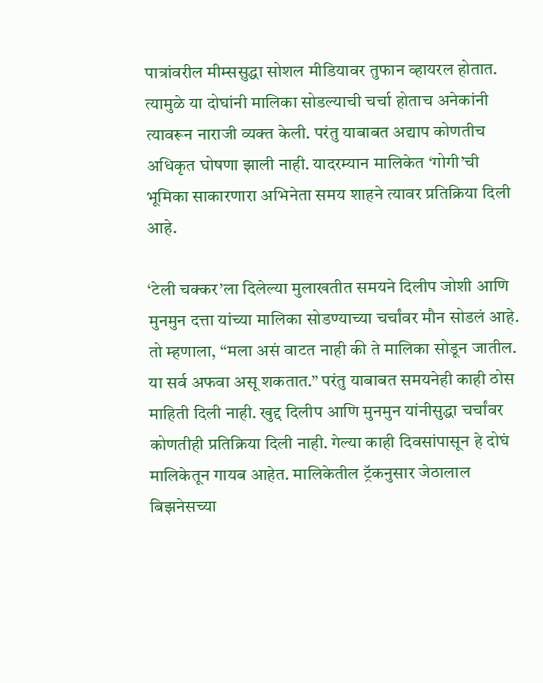पात्रांवरील मीम्ससुद्धा सोशल मीडियावर तुफान व्हायरल होतात. त्यामुळे या दोघांनी मालिका सोडल्याची चर्चा होताच अनेकांनी त्यावरून नाराजी व्यक्त केली. परंतु याबाबत अद्याप कोणतीच अधिकृत घोषणा झाली नाही. यादरम्यान मालिकेत ‘गोगी’ची भूमिका साकारणारा अभिनेता समय शाहने त्यावर प्रतिक्रिया दिली आहे.

‘टेली चक्कर’ला दिलेल्या मुलाखतीत समयने दिलीप जोशी आणि मुनमुन दत्ता यांच्या मालिका सोडण्याच्या चर्चांवर मौन सोडलं आहे. तो म्हणाला, “मला असं वाटत नाही की ते मालिका सोडून जातील. या सर्व अफवा असू शकतात.” परंतु याबाबत समयनेही काही ठोस माहिती दिली नाही. खुद्द दिलीप आणि मुनमुन यांनीसुद्धा चर्चांवर कोणतीही प्रतिक्रिया दिली नाही. गेल्या काही दिवसांपासून हे दोघं मालिकेतून गायब आहेत. मालिकेतील ट्रॅकनुसार जेठालाल बिझनेसच्या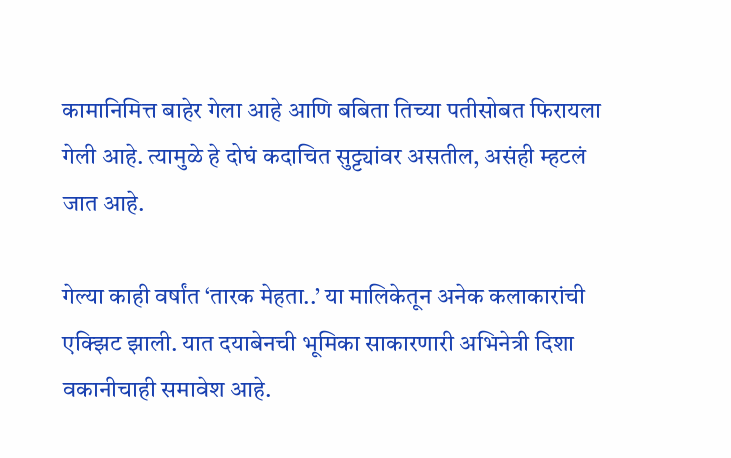कामानिमित्त बाहेर गेला आहे आणि बबिता तिच्या पतीसोबत फिरायला गेली आहे. त्यामुळे हे दोघं कदाचित सुट्ट्यांवर असतील, असंही म्हटलं जात आहे.

गेल्या काही वर्षांत ‘तारक मेहता..’ या मालिकेतून अनेक कलाकारांची एक्झिट झाली. यात दयाबेनची भूमिका साकारणारी अभिनेत्री दिशा वकानीचाही समावेश आहे.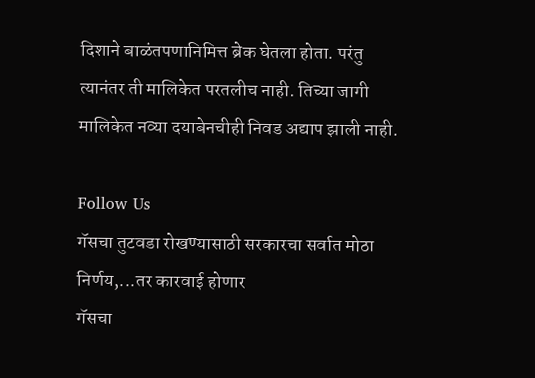दिशाने बाळंतपणानिमित्त ब्रेक घेतला होता. परंतु त्यानंतर ती मालिकेत परतलीच नाही. तिच्या जागी मालिकेत नव्या दयाबेनचीही निवड अद्याप झाली नाही.

Follow Us
गॅसचा तुटवडा रोखण्यासाठी सरकारचा सर्वात मोठा निर्णय,...तर कारवाई होणार
गॅसचा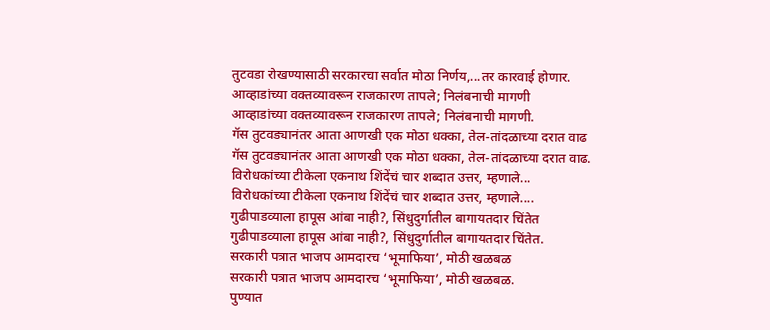तुटवडा रोखण्यासाठी सरकारचा सर्वात मोठा निर्णय,...तर कारवाई होणार.
आव्हाडांच्या वक्तव्यावरून राजकारण तापले; निलंबनाची मागणी
आव्हाडांच्या वक्तव्यावरून राजकारण तापले; निलंबनाची मागणी.
गॅस तुटवड्यानंतर आता आणखी एक मोठा धक्का, तेल-तांदळाच्या दरात वाढ
गॅस तुटवड्यानंतर आता आणखी एक मोठा धक्का, तेल-तांदळाच्या दरात वाढ.
विरोधकांच्या टीकेला एकनाथ शिंदेंचं चार शब्दात उत्तर, म्हणाले...
विरोधकांच्या टीकेला एकनाथ शिंदेंचं चार शब्दात उत्तर, म्हणाले....
गुढीपाडव्याला हापूस आंबा नाही?, सिंधुदुर्गातील बागायतदार चिंतेत
गुढीपाडव्याला हापूस आंबा नाही?, सिंधुदुर्गातील बागायतदार चिंतेत.
सरकारी पत्रात भाजप आमदारच ‘भूमाफिया’, मोठी खळबळ
सरकारी पत्रात भाजप आमदारच ‘भूमाफिया’, मोठी खळबळ.
पुण्यात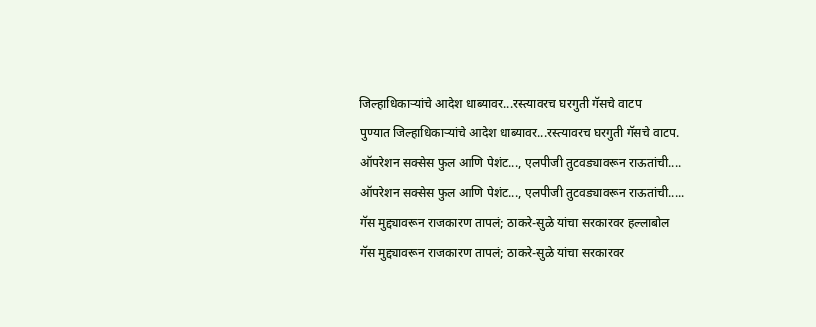जिल्हाधिकाऱ्यांचे आदेश धाब्यावर...रस्त्यावरच घरगुती गॅसचे वाटप
पुण्यात जिल्हाधिकाऱ्यांचे आदेश धाब्यावर...रस्त्यावरच घरगुती गॅसचे वाटप.
ऑपरेशन सक्सेस फुल आणि पेशंट..., एलपीजी तुटवड्यावरून राऊतांची....
ऑपरेशन सक्सेस फुल आणि पेशंट..., एलपीजी तुटवड्यावरून राऊतांची.....
गॅस मुद्द्यावरून राजकारण तापलं; ठाकरे-सुळे यांचा सरकारवर हल्लाबोल
गॅस मुद्द्यावरून राजकारण तापलं; ठाकरे-सुळे यांचा सरकारवर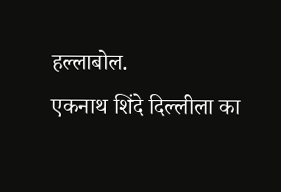हल्लाबोल.
एकनाथ शिंदे दिल्लीला का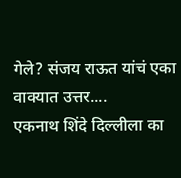गेले? संजय राऊत यांचं एका वाक्यात उत्तर....
एकनाथ शिंदे दिल्लीला का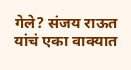गेले? संजय राऊत यांचं एका वाक्यात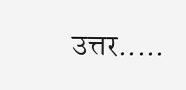उत्तर.....